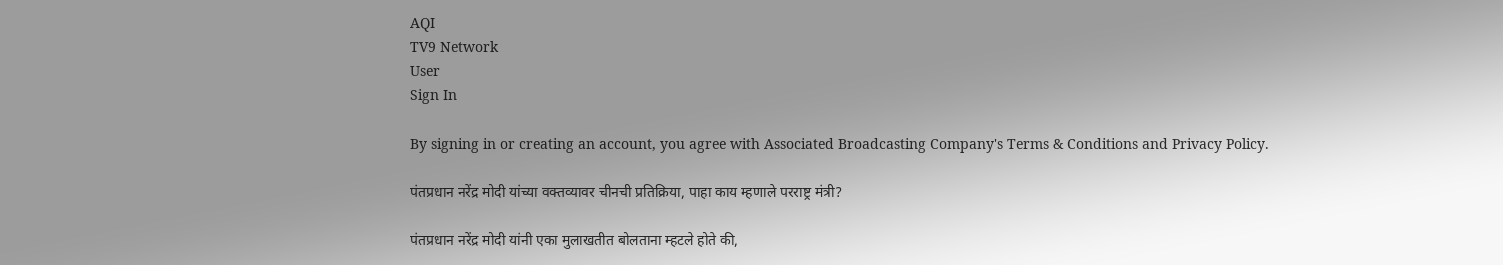AQI
TV9 Network
User
Sign In

By signing in or creating an account, you agree with Associated Broadcasting Company's Terms & Conditions and Privacy Policy.

पंतप्रधान नरेंद्र मोदी यांच्या वक्तव्यावर चीनची प्रतिक्रिया, पाहा काय म्हणाले परराष्ट्र मंत्री?

पंतप्रधान नरेंद्र मोदी यांनी एका मुलाखतीत बोलताना म्हटले होते की,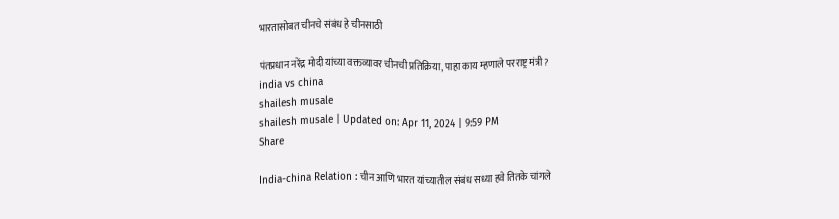भारतासोबत चीनचे संबंध हे चीनसाठी

पंतप्रधान नरेंद्र मोदी यांच्या वक्तव्यावर चीनची प्रतिक्रिया, पाहा काय म्हणाले परराष्ट्र मंत्री?
india vs china
shailesh musale
shailesh musale | Updated on: Apr 11, 2024 | 9:59 PM
Share

India-china Relation : चीन आणि भारत यांच्यातील संबंध सध्या हवे तितके चांगले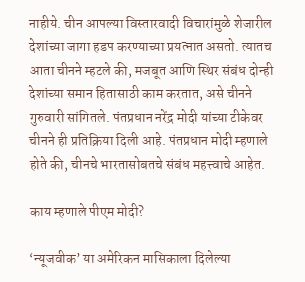नाहीये. चीन आपल्या विस्तारवादी विचारांमुळे शेजारील देशांच्या जागा हडप करण्याच्या प्रयत्नात असतो. त्यातच आता चीनने म्हटले की, मजबूत आणि स्थिर संबंध दोन्ही देशांच्या समान हितासाठी काम करतात, असे चीनने गुरुवारी सांगितले. पंतप्रधान नरेंद्र मोदी यांच्या टीकेवर चीनने ही प्रतिक्रिया दिली आहे. पंतप्रधान मोदी म्हणाले होते की, चीनचे भारतासोबतचे संबंध महत्त्वाचे आहेत.

काय म्हणाले पीएम मोदी?

‘न्यूजवीक’ या अमेरिकन मासिकाला दिलेल्या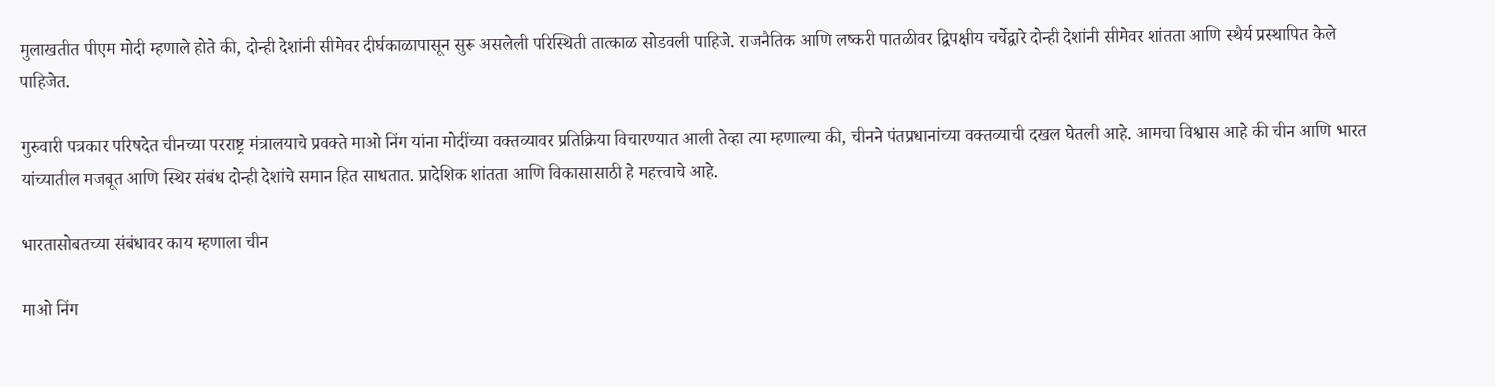मुलाखतीत पीएम मोदी म्हणाले होते की, दोन्ही देशांनी सीमेवर दीर्घकाळापासून सुरू असलेली परिस्थिती तात्काळ सोडवली पाहिजे. राजनैतिक आणि लष्करी पातळीवर द्विपक्षीय चर्चेद्वारे दोन्ही देशांनी सीमेवर शांतता आणि स्थैर्य प्रस्थापित केले पाहिजेत.

गुरुवारी पत्रकार परिषदेत चीनच्या परराष्ट्र मंत्रालयाचे प्रवक्ते माओ निंग यांना मोदींच्या वक्तव्यावर प्रतिक्रिया विचारण्यात आली तेव्हा त्या म्हणाल्या की, चीनने पंतप्रधानांच्या वक्तव्याची दखल घेतली आहे. आमचा विश्वास आहे की चीन आणि भारत यांच्यातील मजबूत आणि स्थिर संबंध दोन्ही देशांचे समान हित साधतात. प्रादेशिक शांतता आणि विकासासाठी हे महत्त्वाचे आहे.

भारतासोबतच्या संबंधावर काय म्हणाला चीन

माओ निंग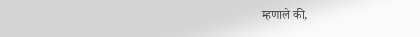म्हणाले की,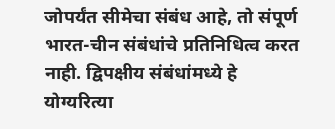जोपर्यंत सीमेचा संबंध आहे, तो संपूर्ण भारत-चीन संबंधांचे प्रतिनिधित्व करत नाही. द्विपक्षीय संबंधांमध्ये हे योग्यरित्या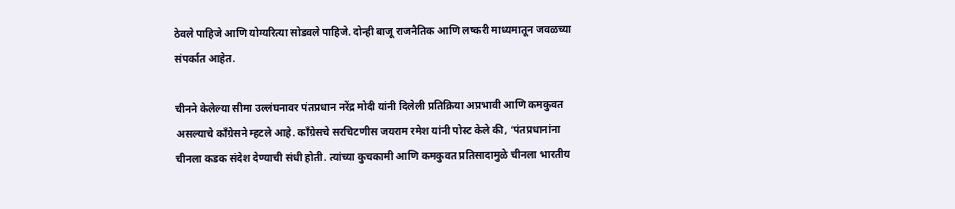ठेवले पाहिजे आणि योग्यरित्या सोडवले पाहिजे. दोन्ही बाजू राजनैतिक आणि लष्करी माध्यमातून जवळच्या संपर्कात आहेत.

चीनने केलेल्या सीमा उल्लंघनावर पंतप्रधान नरेंद्र मोदी यांनी दिलेली प्रतिक्रिया अप्रभावी आणि कमकुवत असल्याचे काँग्रेसने म्हटले आहे. काँग्रेसचे सरचिटणीस जयराम रमेश यांनी पोस्ट केले की, ‘पंतप्रधानांना चीनला कडक संदेश देण्याची संधी होती. त्यांच्या कुचकामी आणि कमकुवत प्रतिसादामुळे चीनला भारतीय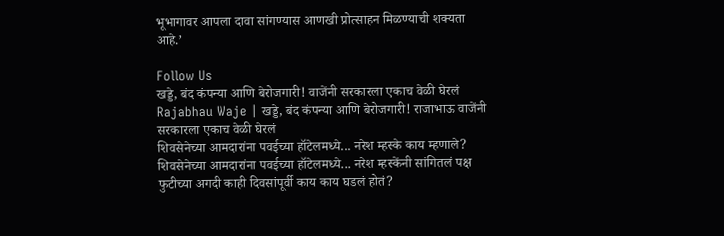भूभागावर आपला दावा सांगण्यास आणखी प्रोत्साहन मिळण्याची शक्यता आहे.’

Follow Us
खड्डे, बंद कंपन्या आणि बेरोजगारी! वाजेंनी सरकारला एकाच वेळी घेरलं
Rajabhau Waje | खड्डे, बंद कंपन्या आणि बेरोजगारी! राजाभाऊ वाजेंनी सरकारला एकाच वेळी घेरलं
शिवसेनेच्या आमदारांना पवईच्या हॉटेलमध्ये... नरेश म्हस्के काय म्हणाले?
शिवसेनेच्या आमदारांना पवईच्या हॉटेलमध्ये... नरेश म्हस्केंनी सांगितलं पक्ष फुटीच्या अगदी काही दिवसांपूर्वी काय काय घडलं होतं?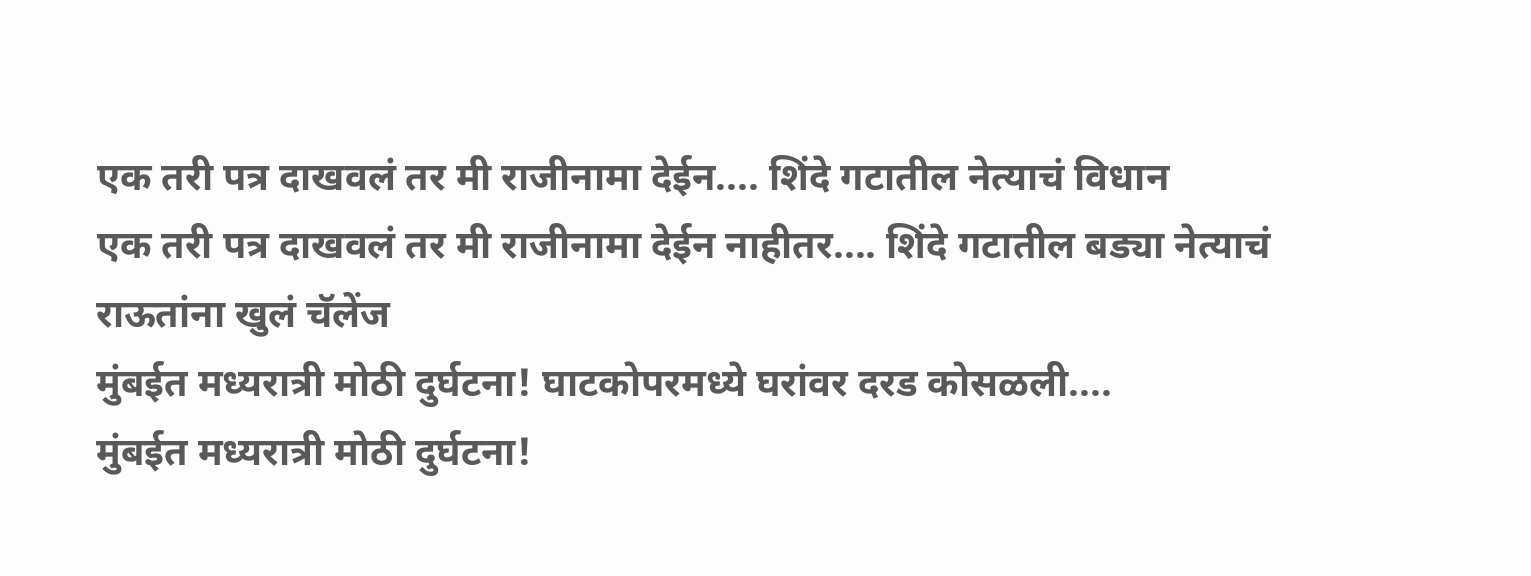एक तरी पत्र दाखवलं तर मी राजीनामा देईन.... शिंदे गटातील नेत्याचं विधान
एक तरी पत्र दाखवलं तर मी राजीनामा देईन नाहीतर.... शिंदे गटातील बड्या नेत्याचं राऊतांना खुलं चॅलेंज
मुंबईत मध्यरात्री मोठी दुर्घटना! घाटकोपरमध्ये घरांवर दरड कोसळली....
मुंबईत मध्यरात्री मोठी दुर्घटना!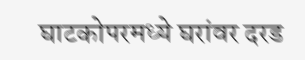घाटकोपरमध्ये घरांवर दरड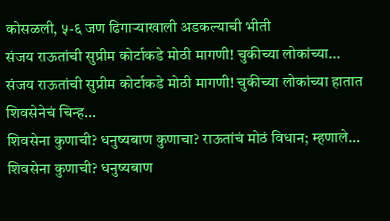कोसळली, ५-६ जण ढिगाऱ्याखाली अडकल्याची भीती
संजय राऊतांची सुप्रीम कोर्टाकडे मोठी मागणी! चुकीच्या लोकांच्या...
संजय राऊतांची सुप्रीम कोर्टाकडे मोठी मागणी! चुकीच्या लोकांच्या हातात शिवसेनेचं चिन्ह...
शिवसेना कुणाची? धनुष्यबाण कुणाचा? राऊतांचं मोठं विधान; म्हणाले…
शिवसेना कुणाची? धनुष्यबाण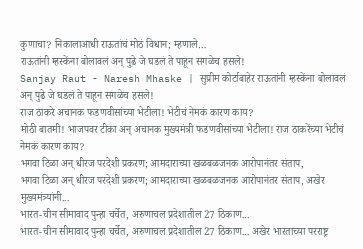कुणाचा? निकालाआधी राऊतांचं मोठं विधान; म्हणाले…
राऊतांनी म्हस्केंना बोलावलं अन् पुढे जे घडलं ते पाहून सगळेच हसले!
Sanjay Raut - Naresh Mhaske | सुप्रीम कोर्टाबाहेर राऊतांनी म्हस्केंना बोलावलं अन् पुढे जे घडलं ते पाहून सगळेच हसले!
राज ठाकरे अचानक फडणवीसांच्या भेटीला! भेटीचं नेमकं कारण काय?
मोठी बातमी! भाजपवर टीका अन् अचानक मुख्यमंत्री फडणवीसांच्या भेटीला! राज ठाकरेंच्या भेटीचं नेमकं कारण काय?
भगवा टिळा अन् धीरज परदेशी प्रकरण; आमदाराच्या खळबळजनक आरोपानंतर संताप,
भगवा टिळा अन् धीरज परदेशी प्रकरण; आमदाराच्या खळबळजनक आरोपानंतर संताप, अखेर मुख्यमंत्र्यांनी...
भारत-चीन सीमावाद पुन्हा चर्चेत, अरुणाचल प्रदेशातील 27 ठिकाण...
भारत-चीन सीमावाद पुन्हा चर्चेत, अरुणाचल प्रदेशातील 27 ठिकाण... अखेर भारताच्या परराष्ट्र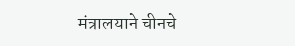मंत्रालयाने चीनचे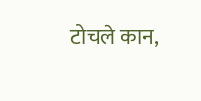टोचले कान,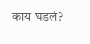काय घडलं?